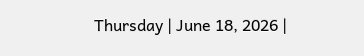Thursday | June 18, 2026 |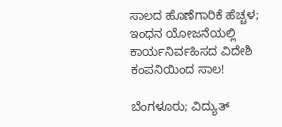ಸಾಲದ ಹೊಣೆಗಾರಿಕೆ ಹೆಚ್ಚಳ; ಇಂಧನ ಯೋಜನೆಯಲ್ಲಿ ಕಾರ್ಯನಿರ್ವಹಿಸದ ವಿದೇಶಿ ಕಂಪನಿಯಿಂದ ಸಾಲ!

ಬೆಂಗಳೂರು; ವಿದ್ಯುತ್‌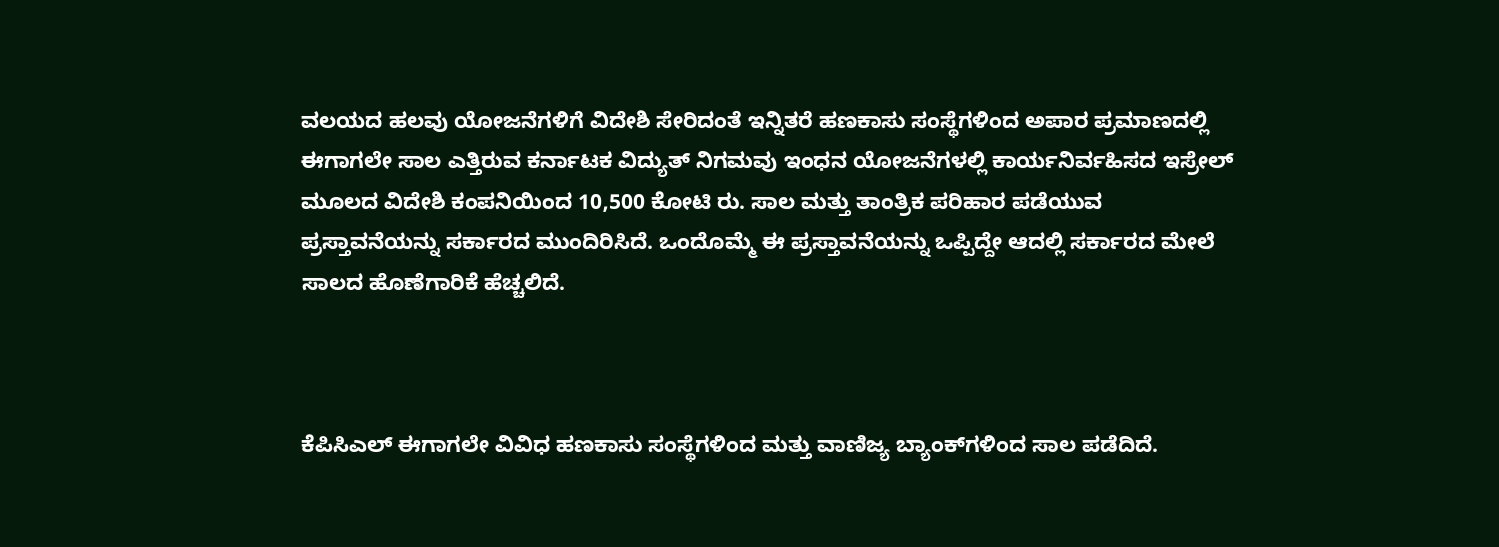ವಲಯದ ಹಲವು ಯೋಜನೆಗಳಿಗೆ ವಿದೇಶಿ ಸೇರಿದಂತೆ ಇನ್ನಿತರೆ ಹಣಕಾಸು ಸಂಸ್ಥೆಗಳಿಂದ ಅಪಾರ ಪ್ರಮಾಣದಲ್ಲಿ ಈಗಾಗಲೇ ಸಾಲ ಎತ್ತಿರುವ ಕರ್ನಾಟಕ ವಿದ್ಯುತ್‌ ನಿಗಮವು ಇಂಧನ ಯೋಜನೆಗಳಲ್ಲಿ ಕಾರ್ಯನಿರ್ವಹಿಸದ ಇಸ್ರೇಲ್‌ ಮೂಲದ ವಿದೇಶಿ ಕಂಪನಿಯಿಂದ 10,500 ಕೋಟಿ ರು. ಸಾಲ ಮತ್ತು ತಾಂತ್ರಿಕ ಪರಿಹಾರ ಪಡೆಯುವ ಪ್ರಸ್ತಾವನೆಯನ್ನು ಸರ್ಕಾರದ ಮುಂದಿರಿಸಿದೆ. ಒಂದೊಮ್ಮೆ ಈ ಪ್ರಸ್ತಾವನೆಯನ್ನು ಒಪ್ಪಿದ್ದೇ ಆದಲ್ಲಿ ಸರ್ಕಾರದ ಮೇಲೆ ಸಾಲದ ಹೊಣೆಗಾರಿಕೆ ಹೆಚ್ಚಲಿದೆ.



ಕೆಪಿಸಿಎಲ್‌ ಈಗಾಗಲೇ ವಿವಿಧ ಹಣಕಾಸು ಸಂಸ್ಥೆಗಳಿಂದ ಮತ್ತು ವಾಣಿಜ್ಯ ಬ್ಯಾಂಕ್‌ಗಳಿಂದ ಸಾಲ ಪಡೆದಿದೆ.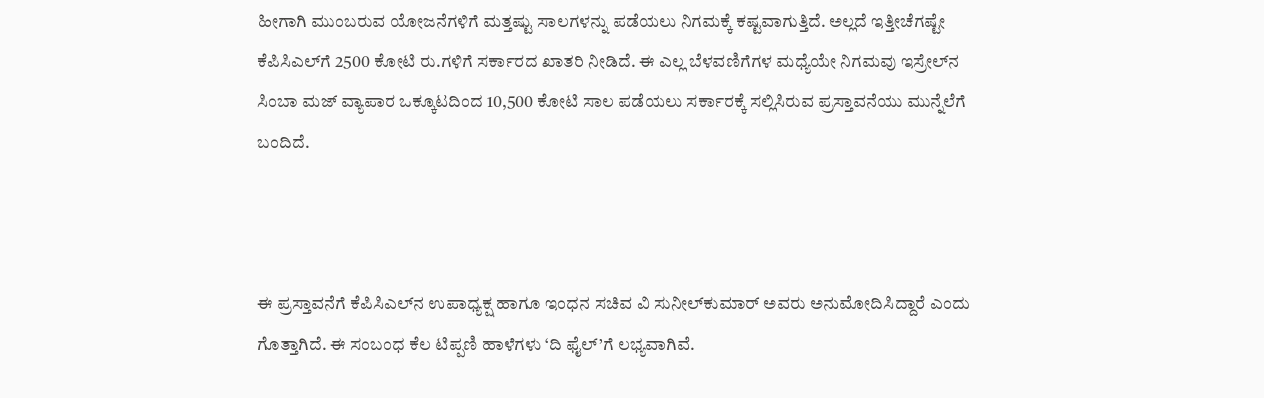ಹೀಗಾಗಿ ಮುಂಬರುವ ಯೋಜನೆಗಳಿಗೆ ಮತ್ತಷ್ಟು ಸಾಲಗಳನ್ನು ಪಡೆಯಲು ನಿಗಮಕ್ಕೆ ಕಷ್ಟವಾಗುತ್ತಿದೆ. ಅಲ್ಲದೆ ಇತ್ತೀಚೆಗಷ್ಟೇ ಕೆಪಿಸಿಎಲ್‌ಗೆ 2500 ಕೋಟಿ ರು.ಗಳಿಗೆ ಸರ್ಕಾರದ ಖಾತರಿ ನೀಡಿದೆ. ಈ ಎಲ್ಲ ಬೆಳವಣಿಗೆಗಳ ಮಧ್ಯೆಯೇ ನಿಗಮವು ಇಸ್ರೇಲ್‌ನ ಸಿಂಬಾ ಮಜ್‌ ವ್ಯಾಪಾರ ಒಕ್ಕೂಟದಿಂದ 10,500 ಕೋಟಿ ಸಾಲ ಪಡೆಯಲು ಸರ್ಕಾರಕ್ಕೆ ಸಲ್ಲಿಸಿರುವ ಪ್ರಸ್ತಾವನೆಯು ಮುನ್ನೆಲೆಗೆ ಬಂದಿದೆ.



ಈ ಪ್ರಸ್ತಾವನೆಗೆ ಕೆಪಿಸಿಎಲ್‌ನ ಉಪಾಧ್ಯಕ್ಷ ಹಾಗೂ ಇಂಧನ ಸಚಿವ ವಿ ಸುನೀಲ್‌ಕುಮಾರ್‌ ಅವರು ಅನುಮೋದಿಸಿದ್ದಾರೆ ಎಂದು ಗೊತ್ತಾಗಿದೆ. ಈ ಸಂಬಂಧ ಕೆಲ ಟಿಪ್ಪಣಿ ಹಾಳೆಗಳು ‘ದಿ ಫೈಲ್‌’ಗೆ ಲಭ್ಯವಾಗಿವೆ.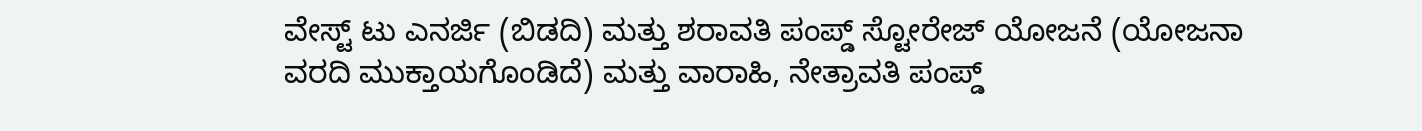ವೇಸ್ಟ್‌ ಟು ಎನರ್ಜಿ (ಬಿಡದಿ) ಮತ್ತು ಶರಾವತಿ ಪಂಪ್ಡ್‌ ಸ್ಟೋರೇಜ್‌ ಯೋಜನೆ (ಯೋಜನಾ ವರದಿ ಮುಕ್ತಾಯಗೊಂಡಿದೆ) ಮತ್ತು ವಾರಾಹಿ, ನೇತ್ರಾವತಿ ಪಂಪ್ಡ್‌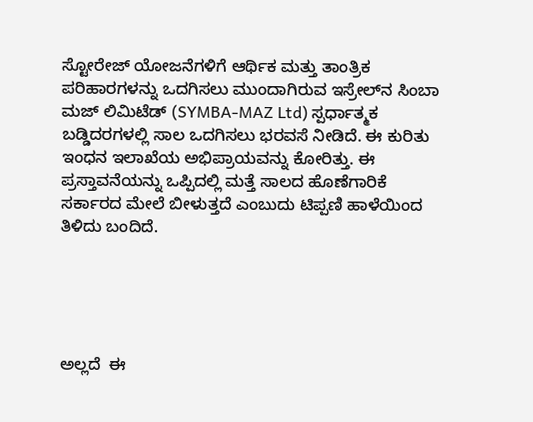ಸ್ಟೋರೇಜ್‌ ಯೋಜನೆಗಳಿಗೆ ಆರ್ಥಿಕ ಮತ್ತು ತಾಂತ್ರಿಕ ಪರಿಹಾರಗಳನ್ನು ಒದಗಿಸಲು ಮುಂದಾಗಿರುವ ಇಸ್ರೇಲ್‌ನ ಸಿಂಬಾ ಮಜ್‌ ಲಿಮಿಟೆಡ್‌ (SYMBA-MAZ Ltd) ಸ್ಪರ್ಧಾತ್ಮಕ ಬಡ್ಡಿದರಗಳಲ್ಲಿ ಸಾಲ ಒದಗಿಸಲು ಭರವಸೆ ನೀಡಿದೆ. ಈ ಕುರಿತು ಇಂಧನ ಇಲಾಖೆಯ ಅಭಿಪ್ರಾಯವನ್ನು ಕೋರಿತ್ತು. ಈ ಪ್ರಸ್ತಾವನೆಯನ್ನು ಒಪ್ಪಿದಲ್ಲಿ ಮತ್ತೆ ಸಾಲದ ಹೊಣೆಗಾರಿಕೆ ಸರ್ಕಾರದ ಮೇಲೆ ಬೀಳುತ್ತದೆ ಎಂಬುದು ಟಿಪ್ಪಣಿ ಹಾಳೆಯಿಂದ ತಿಳಿದು ಬಂದಿದೆ.





ಅಲ್ಲದೆ  ಈ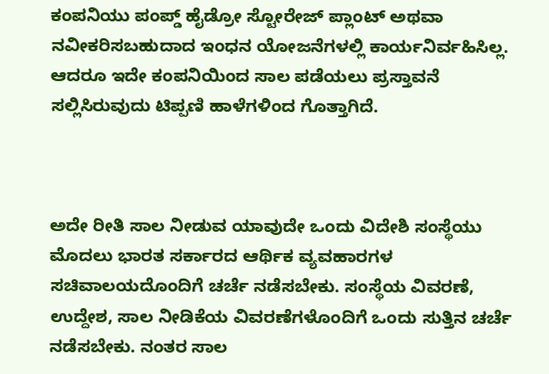ಕಂಪನಿಯು ಪಂಪ್ಡ್‌ ಹೈಡ್ರೋ ಸ್ಟೋರೇಜ್‌ ಪ್ಲಾಂಟ್‌ ಅಥವಾ ನವೀಕರಿಸಬಹುದಾದ ಇಂಧನ ಯೋಜನೆಗಳಲ್ಲಿ ಕಾರ್ಯನಿರ್ವಹಿಸಿಲ್ಲ. ಆದರೂ ಇದೇ ಕಂಪನಿಯಿಂದ ಸಾಲ ಪಡೆಯಲು ಪ್ರಸ್ತಾವನೆ ಸಲ್ಲಿಸಿರುವುದು ಟಿಪ್ಪಣಿ ಹಾಳೆಗಳಿಂದ ಗೊತ್ತಾಗಿದೆ.



ಅದೇ ರೀತಿ ಸಾಲ ನೀಡುವ ಯಾವುದೇ ಒಂದು ವಿದೇಶಿ ಸಂಸ್ಥೆಯು ಮೊದಲು ಭಾರತ ಸರ್ಕಾರದ ಆರ್ಥಿಕ ವ್ಯವಹಾರಗಳ ಸಚಿವಾಲಯದೊಂದಿಗೆ ಚರ್ಚೆ ನಡೆಸಬೇಕು. ಸಂಸ್ಥೆಯ ವಿವರಣೆ, ಉದ್ದೇಶ, ಸಾಲ ನೀಡಿಕೆಯ ವಿವರಣೆಗಳೊಂದಿಗೆ ಒಂದು ಸುತ್ತಿನ ಚರ್ಚೆ ನಡೆಸಬೇಕು. ನಂತರ ಸಾಲ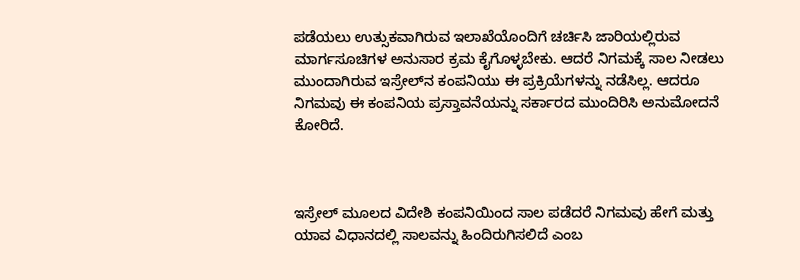ಪಡೆಯಲು ಉತ್ಸುಕವಾಗಿರುವ ಇಲಾಖೆಯೊಂದಿಗೆ ಚರ್ಚಿಸಿ ಜಾರಿಯಲ್ಲಿರುವ ಮಾರ್ಗಸೂಚಿಗಳ ಅನುಸಾರ ಕ್ರಮ ಕೈಗೊಳ್ಳಬೇಕು. ಆದರೆ ನಿಗಮಕ್ಕೆ ಸಾಲ ನೀಡಲು ಮುಂದಾಗಿರುವ ಇಸ್ರೇಲ್‌ನ ಕಂಪನಿಯು ಈ ಪ್ರಕ್ರಿಯೆಗಳನ್ನು ನಡೆಸಿಲ್ಲ. ಆದರೂ ನಿಗಮವು ಈ ಕಂಪನಿಯ ಪ್ರಸ್ತಾವನೆಯನ್ನು ಸರ್ಕಾರದ ಮುಂದಿರಿಸಿ ಅನುಮೋದನೆ ಕೋರಿದೆ.



ಇಸ್ರೇಲ್‌ ಮೂಲದ ವಿದೇಶಿ ಕಂಪನಿಯಿಂದ ಸಾಲ ಪಡೆದರೆ ನಿಗಮವು ಹೇಗೆ ಮತ್ತು ಯಾವ ವಿಧಾನದಲ್ಲಿ ಸಾಲವನ್ನು ಹಿಂದಿರುಗಿಸಲಿದೆ ಎಂಬ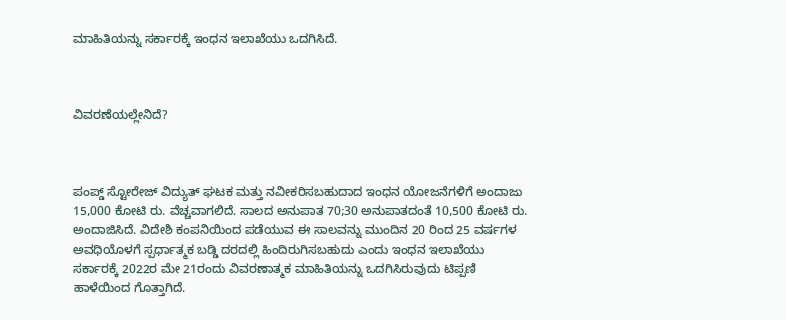ಮಾಹಿತಿಯನ್ನು ಸರ್ಕಾರಕ್ಕೆ ಇಂಧನ ಇಲಾಖೆಯು ಒದಗಿಸಿದೆ.



ವಿವರಣೆಯಲ್ಲೇನಿದೆ?



ಪಂಪ್ಡ್‌ ಸ್ಟೋರೇಜ್‌ ವಿದ್ಯುತ್‌ ಘಟಕ ಮತ್ತು ನವೀಕರಿಸಬಹುದಾದ ಇಂಧನ ಯೋಜನೆಗಳಿಗೆ ಅಂದಾಜು 15,000 ಕೋಟಿ ರು. ವೆಚ್ಚವಾಗಲಿದೆ. ಸಾಲದ ಅನುಪಾತ 70;30 ಅನುಪಾತದಂತೆ 10,500 ಕೋಟಿ ರು. ಅಂದಾಜಿಸಿದೆ. ವಿದೇಶಿ ಕಂಪನಿಯಿಂದ ಪಡೆಯುವ ಈ ಸಾಲವನ್ನು ಮುಂದಿನ 20 ರಿಂದ 25 ವರ್ಷಗಳ ಅವಧಿಯೊಳಗೆ ಸ್ಪರ್ಧಾತ್ಮಕ ಬಡ್ಡಿ ದರದಲ್ಲಿ ಹಿಂದಿರುಗಿಸಬಹುದು ಎಂದು ಇಂಧನ ಇಲಾಖೆಯು ಸರ್ಕಾರಕ್ಕೆ 2022ರ ಮೇ 21ರಂದು ವಿವರಣಾತ್ಮಕ ಮಾಹಿತಿಯನ್ನು ಒದಗಿಸಿರುವುದು ಟಿಪ್ಪಣಿ ಹಾಳೆಯಿಂದ ಗೊತ್ತಾಗಿದೆ.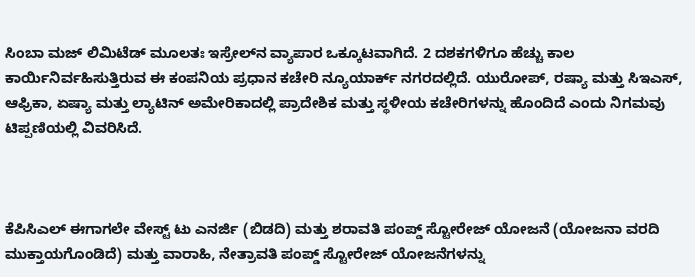ಸಿಂಬಾ ಮಜ್‌ ಲಿಮಿಟೆಡ್‌ ಮೂಲತಃ ಇಸ್ರೇಲ್‌ನ ವ್ಯಾಪಾರ ಒಕ್ಕೂಟವಾಗಿದೆ. 2 ದಶಕಗಳಿಗೂ ಹೆಚ್ಚು ಕಾಲ ಕಾರ್ಯಿನಿರ್ವಹಿಸುತ್ತಿರುವ ಈ ಕಂಪನಿಯ ಪ್ರಧಾನ ಕಚೇರಿ ನ್ಯೂಯಾರ್ಕ್‌ ನಗರದಲ್ಲಿದೆ. ಯುರೋಪ್‌, ರಷ್ಯಾ ಮತ್ತು ಸಿಇಎಸ್‌, ಆಫ್ರಿಕಾ, ಏಷ್ಯಾ ಮತ್ತು ಲ್ಯಾಟಿನ್‌ ಅಮೇರಿಕಾದಲ್ಲಿ ಪ್ರಾದೇಶಿಕ ಮತ್ತು ಸ್ಥಳೀಯ ಕಚೇರಿಗಳನ್ನು ಹೊಂದಿದೆ ಎಂದು ನಿಗಮವು ಟಿಪ್ಪಣಿಯಲ್ಲಿ ವಿವರಿಸಿದೆ.



ಕೆಪಿಸಿಎಲ್‌ ಈಗಾಗಲೇ ವೇಸ್ಟ್‌ ಟು ಎನರ್ಜಿ (ಬಿಡದಿ) ಮತ್ತು ಶರಾವತಿ ಪಂಪ್ಡ್‌ ಸ್ಟೋರೇಜ್‌ ಯೋಜನೆ (ಯೋಜನಾ ವರದಿ ಮುಕ್ತಾಯಗೊಂಡಿದೆ) ಮತ್ತು ವಾರಾಹಿ, ನೇತ್ರಾವತಿ ಪಂಪ್ಡ್‌ ಸ್ಟೋರೇಜ್‌ ಯೋಜನೆಗಳನ್ನು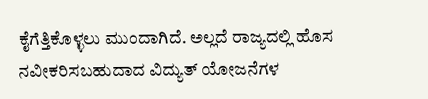ಕೈಗೆತ್ತಿಕೊಳ್ಳಲು ಮುಂದಾಗಿದೆ. ಅಲ್ಲದೆ ರಾಜ್ಯದಲ್ಲಿ ಹೊಸ ನವೀಕರಿಸಬಹುದಾದ ವಿದ್ಯುತ್‌ ಯೋಜನೆಗಳ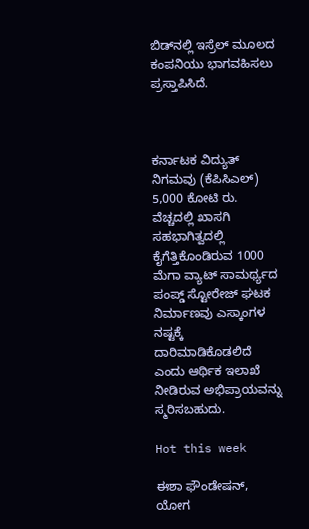ಬಿಡ್‌ನಲ್ಲಿ ಇಸ್ರೆಲ್‌ ಮೂಲದ ಕಂಪನಿಯು ಭಾಗವಹಿಸಲು ಪ್ರಸ್ತಾಪಿಸಿದೆ.



ಕರ್ನಾಟಕ ವಿದ್ಯುತ್‌ ನಿಗಮವು (ಕೆಪಿಸಿಎಲ್‌) 5,000 ಕೋಟಿ ರು. ವೆಚ್ಚದಲ್ಲಿ ಖಾಸಗಿ ಸಹಭಾಗಿತ್ವದಲ್ಲಿ ಕೈಗೆತ್ತಿಕೊಂಡಿರುವ 1000 ಮೆಗಾ ವ್ಯಾಟ್‌ ಸಾಮರ್ಥ್ಯದ ಪಂಪ್ಡ್‌ ಸ್ಟೋರೇಜ್‌ ಘಟಕ ನಿರ್ಮಾಣವು ಎಸ್ಕಾಂಗಳ ನಷ್ಟಕ್ಕೆ ದಾರಿಮಾಡಿಕೊಡಲಿದೆ ಎಂದು ಆರ್ಥಿಕ ಇಲಾಖೆ ನೀಡಿರುವ ಅಭಿಪ್ರಾಯವನ್ನು ಸ್ಮರಿಸಬಹುದು.

Hot this week

ಈಶಾ ಫೌಂಡೇಷನ್, ಯೋಗ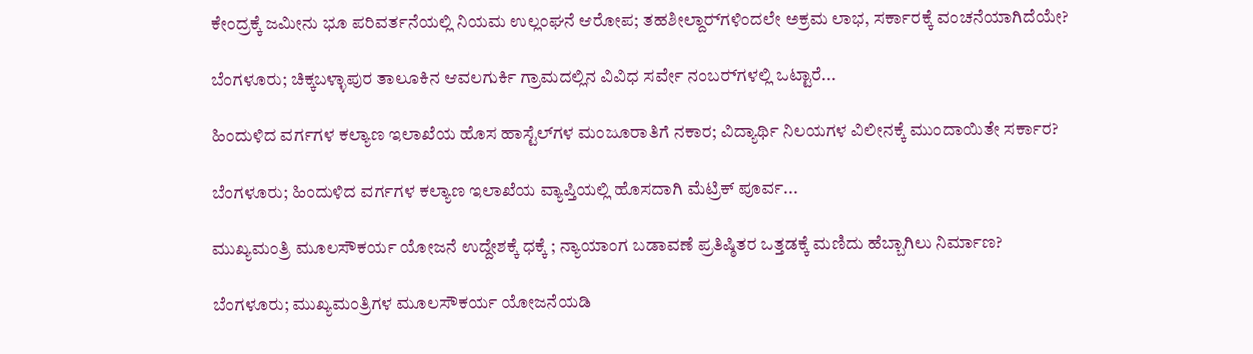ಕೇಂದ್ರಕ್ಕೆ ಜಮೀನು ಭೂ ಪರಿವರ್ತನೆಯಲ್ಲಿ ನಿಯಮ ಉಲ್ಲಂಘನೆ ಆರೋಪ; ತಹಶೀಲ್ದಾರ್‍‌ಗಳಿಂದಲೇ ಅಕ್ರಮ ಲಾಭ, ಸರ್ಕಾರಕ್ಕೆ ವಂಚನೆಯಾಗಿದೆಯೇ?

ಬೆಂಗಳೂರು; ಚಿಕ್ಕಬಳ್ಳಾಪುರ ತಾಲೂಕಿನ ಆವಲಗುರ್ಕಿ ಗ್ರಾಮದಲ್ಲಿನ ವಿವಿಧ ಸರ್ವೇ ನಂಬರ್‍‌ಗಳಲ್ಲಿ ಒಟ್ಟಾರೆ...

ಹಿಂದುಳಿದ ವರ್ಗಗಳ ಕಲ್ಯಾಣ ಇಲಾಖೆಯ ಹೊಸ ಹಾಸ್ಟೆಲ್‌ಗಳ ಮಂಜೂರಾತಿಗೆ ನಕಾರ; ವಿದ್ಯಾರ್ಥಿ ನಿಲಯಗಳ ವಿಲೀನಕ್ಕೆ ಮುಂದಾಯಿತೇ ಸರ್ಕಾರ?

ಬೆಂಗಳೂರು; ಹಿಂದುಳಿದ ವರ್ಗಗಳ ಕಲ್ಯಾಣ ಇಲಾಖೆಯ ವ್ಯಾಪ್ತಿಯಲ್ಲಿ ಹೊಸದಾಗಿ ಮೆಟ್ರಿಕ್‌ ಪೂರ್ವ...

ಮುಖ್ಯಮಂತ್ರಿ ಮೂಲಸೌಕರ್ಯ ಯೋಜನೆ ಉದ್ದೇಶಕ್ಕೆ ಧಕ್ಕೆ ; ನ್ಯಾಯಾಂಗ ಬಡಾವಣೆ ಪ್ರತಿಷ್ಠಿತರ ಒತ್ತಡಕ್ಕೆ ಮಣಿದು ಹೆಬ್ಬಾಗಿಲು ನಿರ್ಮಾಣ?

ಬೆಂಗಳೂರು; ಮುಖ್ಯಮಂತ್ರಿಗಳ ಮೂಲಸೌಕರ್ಯ ಯೋಜನೆಯಡಿ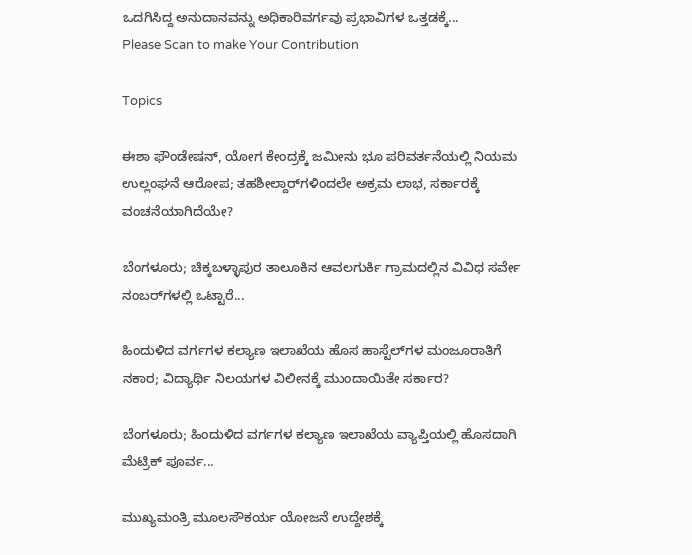ಒದಗಿಸಿದ್ದ ಅನುದಾನವನ್ನು ಅಧಿಕಾರಿವರ್ಗವು ಪ್ರಭಾವಿಗಳ ಒತ್ತಡಕ್ಕೆ...
Please Scan to make Your Contribution

Topics

ಈಶಾ ಫೌಂಡೇಷನ್, ಯೋಗ ಕೇಂದ್ರಕ್ಕೆ ಜಮೀನು ಭೂ ಪರಿವರ್ತನೆಯಲ್ಲಿ ನಿಯಮ ಉಲ್ಲಂಘನೆ ಆರೋಪ; ತಹಶೀಲ್ದಾರ್‍‌ಗಳಿಂದಲೇ ಅಕ್ರಮ ಲಾಭ, ಸರ್ಕಾರಕ್ಕೆ ವಂಚನೆಯಾಗಿದೆಯೇ?

ಬೆಂಗಳೂರು; ಚಿಕ್ಕಬಳ್ಳಾಪುರ ತಾಲೂಕಿನ ಆವಲಗುರ್ಕಿ ಗ್ರಾಮದಲ್ಲಿನ ವಿವಿಧ ಸರ್ವೇ ನಂಬರ್‍‌ಗಳಲ್ಲಿ ಒಟ್ಟಾರೆ...

ಹಿಂದುಳಿದ ವರ್ಗಗಳ ಕಲ್ಯಾಣ ಇಲಾಖೆಯ ಹೊಸ ಹಾಸ್ಟೆಲ್‌ಗಳ ಮಂಜೂರಾತಿಗೆ ನಕಾರ; ವಿದ್ಯಾರ್ಥಿ ನಿಲಯಗಳ ವಿಲೀನಕ್ಕೆ ಮುಂದಾಯಿತೇ ಸರ್ಕಾರ?

ಬೆಂಗಳೂರು; ಹಿಂದುಳಿದ ವರ್ಗಗಳ ಕಲ್ಯಾಣ ಇಲಾಖೆಯ ವ್ಯಾಪ್ತಿಯಲ್ಲಿ ಹೊಸದಾಗಿ ಮೆಟ್ರಿಕ್‌ ಪೂರ್ವ...

ಮುಖ್ಯಮಂತ್ರಿ ಮೂಲಸೌಕರ್ಯ ಯೋಜನೆ ಉದ್ದೇಶಕ್ಕೆ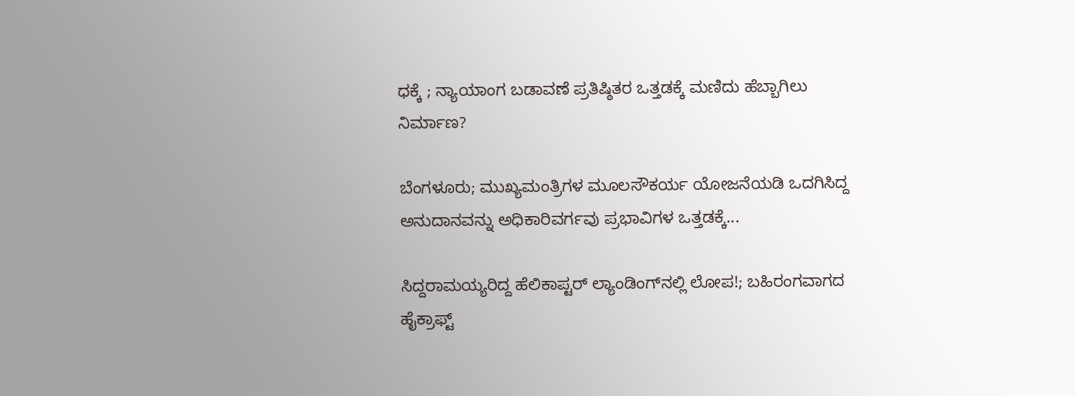ಧಕ್ಕೆ ; ನ್ಯಾಯಾಂಗ ಬಡಾವಣೆ ಪ್ರತಿಷ್ಠಿತರ ಒತ್ತಡಕ್ಕೆ ಮಣಿದು ಹೆಬ್ಬಾಗಿಲು ನಿರ್ಮಾಣ?

ಬೆಂಗಳೂರು; ಮುಖ್ಯಮಂತ್ರಿಗಳ ಮೂಲಸೌಕರ್ಯ ಯೋಜನೆಯಡಿ ಒದಗಿಸಿದ್ದ ಅನುದಾನವನ್ನು ಅಧಿಕಾರಿವರ್ಗವು ಪ್ರಭಾವಿಗಳ ಒತ್ತಡಕ್ಕೆ...

ಸಿದ್ದರಾಮಯ್ಯರಿದ್ದ ಹೆಲಿಕಾಪ್ಟರ್ ಲ್ಯಾಂಡಿಂಗ್‌ನಲ್ಲಿ ಲೋಪ!; ಬಹಿರಂಗವಾಗದ ಹೈಕ್ರಾಫ್ಟ್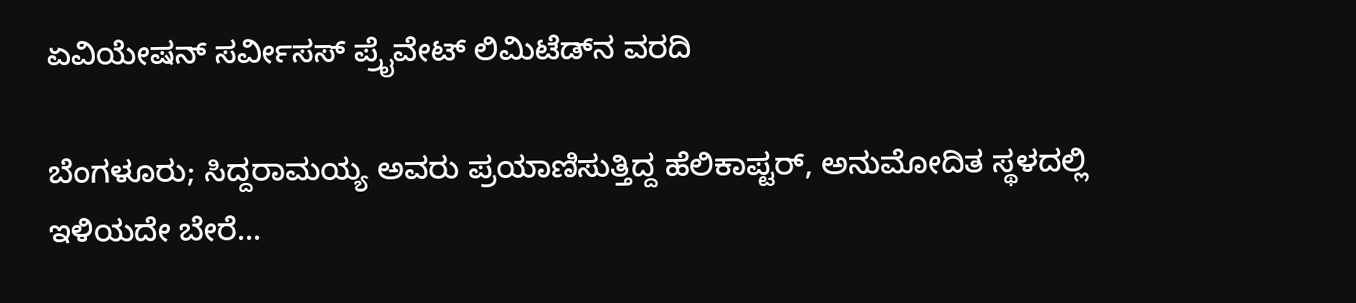ಏವಿಯೇಷನ್ ಸರ್ವೀಸಸ್ ಪ್ರೈವೇಟ್ ಲಿಮಿಟೆಡ್‌ನ ವರದಿ

ಬೆಂಗಳೂರು; ಸಿದ್ದರಾಮಯ್ಯ ಅವರು ಪ್ರಯಾಣಿಸುತ್ತಿದ್ದ ಹೆಲಿಕಾಪ್ಟರ್‍‌, ಅನುಮೋದಿತ ಸ್ಥಳದಲ್ಲಿ ಇಳಿಯದೇ ಬೇರೆ...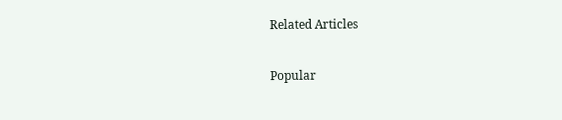Related Articles

Popular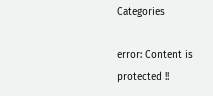Categories

error: Content is protected !!